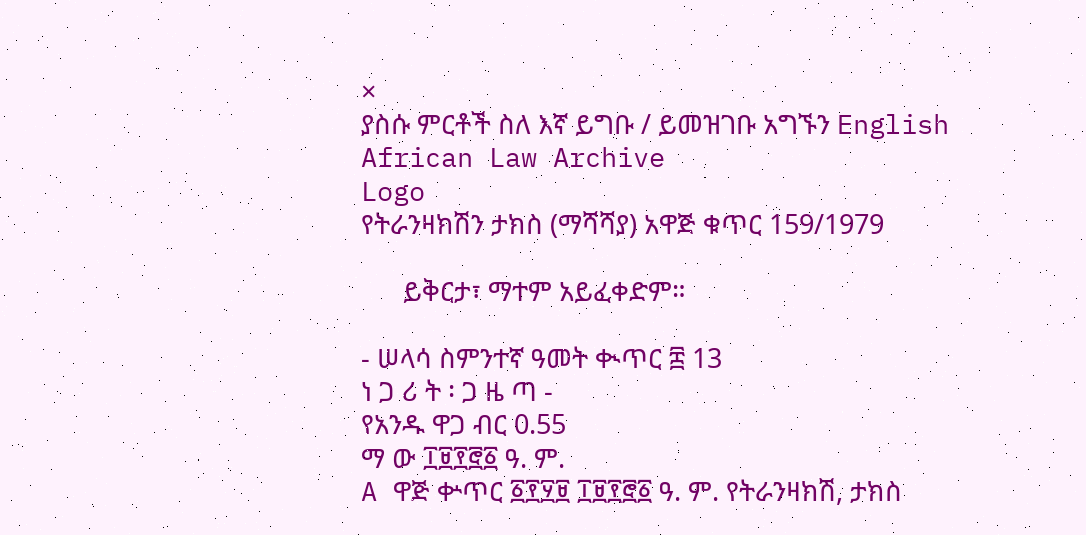×
ያስሱ ምርቶች ስለ እኛ ይግቡ / ይመዝገቡ አግኙን English
African Law Archive
Logo
የትራንዛክሽን ታክስ (ማሻሻያ) አዋጅ ቁጥር 159/1979

      ይቅርታ፣ ማተም አይፈቀድም።

- ሠላሳ ስምንተኛ ዓመት ቊጥር ፰ 13
ነ ጋ ሪ ት ፡ ጋ ዜ ጣ -
የአንዱ ዋጋ ብር 0.55
ማ ው ፲፱፻፸፩ ዓ. ም.
A ዋጅ ቍጥር ፩፻፶፱ ፲፱፻፸፩ ዓ. ም. የትራንዛክሽ, ታክስ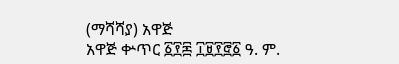(ማሻሻያ) አዋጅ
አዋጅ ቍጥር ፩፻፷ ፲፱፻፸፩ ዓ. ም.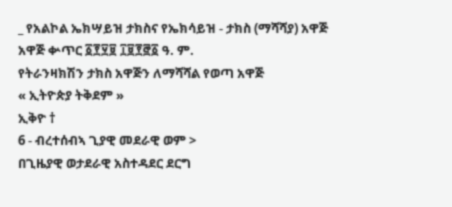_ የአልኮል ኤክሣይዝ ታክስና የኤክሳይዝ - ታክስ (ማሻሻያ) አዋጅ
አዋጅ ቍጥር ፩፻፶፱ ፲፱፻፸፩ ዓ. ም.
የትራንዛክሽን ታክስ አዋጅን ለማሻሻል የወጣ አዋጅ
« ኢትዮጵያ ትቅደም »
ኢቅዮ †
6 - ብረተሰብኣ ጊያዊ መደራዊ ወም >
በጊዜያዊ ወታደራዊ አስተዳደር ደርግ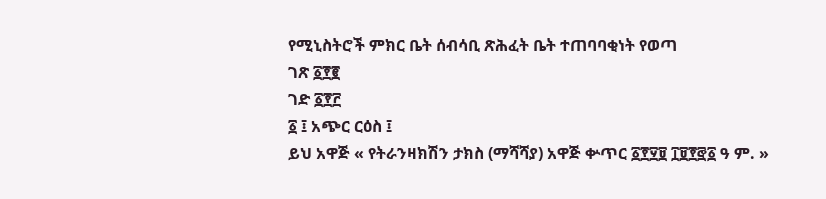የሚኒስትሮች ምክር ቤት ሰብሳቢ ጽሕፈት ቤት ተጠባባቂነት የወጣ
ገጽ ፩፻፪
ገድ ፩፻፫
፩ ፤ አጭር ርዕስ ፤
ይህ አዋጅ « የትራንዛክሽን ታክስ (ማሻሻያ) አዋጅ ቍጥር ፩፻፶፱ ፲፱፻፸፩ ዓ ም. »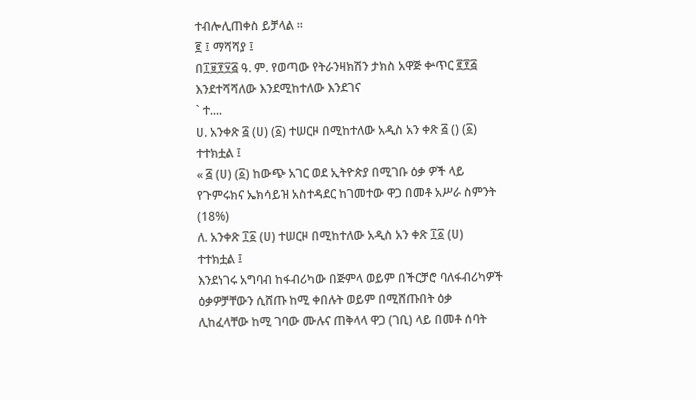ተብሎሊጠቀስ ይቻላል ።
፪ ፤ ማሻሻያ ፤
በ፲፱፻፶፭ ዓ. ም. የወጣው የትራንዛክሽን ታክስ አዋጅ ቍጥር ፪፻፭ እንደተሻሻለው እንደሚከተለው እንደገና
` ተ....
ሀ. አንቀጽ ፭ (ሀ) (፩) ተሠርዞ በሚከተለው አዲስ አን ቀጽ ፭ () (፩) ተተክቷል ፤
« ፭ (ሀ) (፩) ከውጭ አገር ወደ ኢትዮጵያ በሚገቡ ዕቃ ዎች ላይ የጉምሩክና ኤክሳይዝ አስተዳደር ከገመተው ዋጋ በመቶ አሥራ ስምንት (18%)
ለ. አንቀጽ ፲፩ (ሀ) ተሠርዞ በሚከተለው አዲስ አን ቀጽ ፲፩ (ሀ) ተተክቷል ፤
እንደነገሩ አግባብ ከፋብሪካው በጅምላ ወይም በችርቻሮ ባለፋብሪካዎች ዕቃዎቻቸውን ሲሸጡ ከሚ ቀበሉት ወይም በሚሸጡበት ዕቃ ሊከፈላቸው ከሚ ገባው ሙሉና ጠቅላላ ዋጋ (ገቢ) ላይ በመቶ ሰባት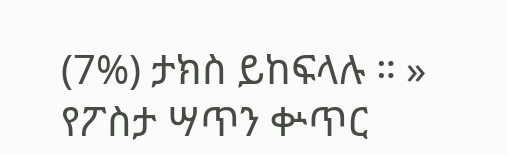(7%) ታክስ ይከፍላሉ ። »
የፖስታ ሣጥን ቍጥር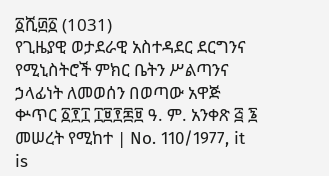፩ሺ፴፩ (1031)
የጊዜያዊ ወታደራዊ አስተዳደር ደርግንና የሚኒስትሮች ምክር ቤትን ሥልጣንና ኃላፊነት ለመወሰን በወጣው አዋጅ
ቍጥር ፩፻፲ ፲፱፻፷፱ ዓ. ም. አንቀጽ ፭ ፮ መሠረት የሚከተ | No. 110/1977, it is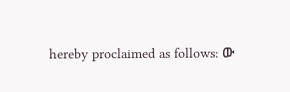hereby proclaimed as follows: ው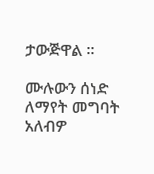ታውጅዋል ።

ሙሉውን ሰነድ ለማየት መግባት አለብዎ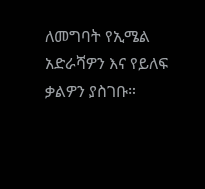ለመግባት የኢሜል አድራሻዎን እና የይለፍ ቃልዎን ያስገቡ።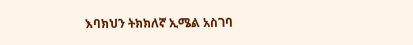እባክህን ትክክለኛ ኢሜል አስገባ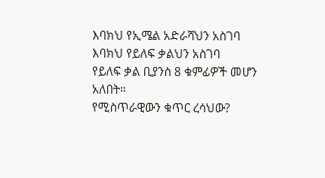እባክህ የኢሜል አድራሻህን አስገባ
እባክህ የይለፍ ቃልህን አስገባ
የይለፍ ቃል ቢያንስ 8 ቁምፊዎች መሆን አለበት።
የሚስጥራዊውን ቁጥር ረሳህው?